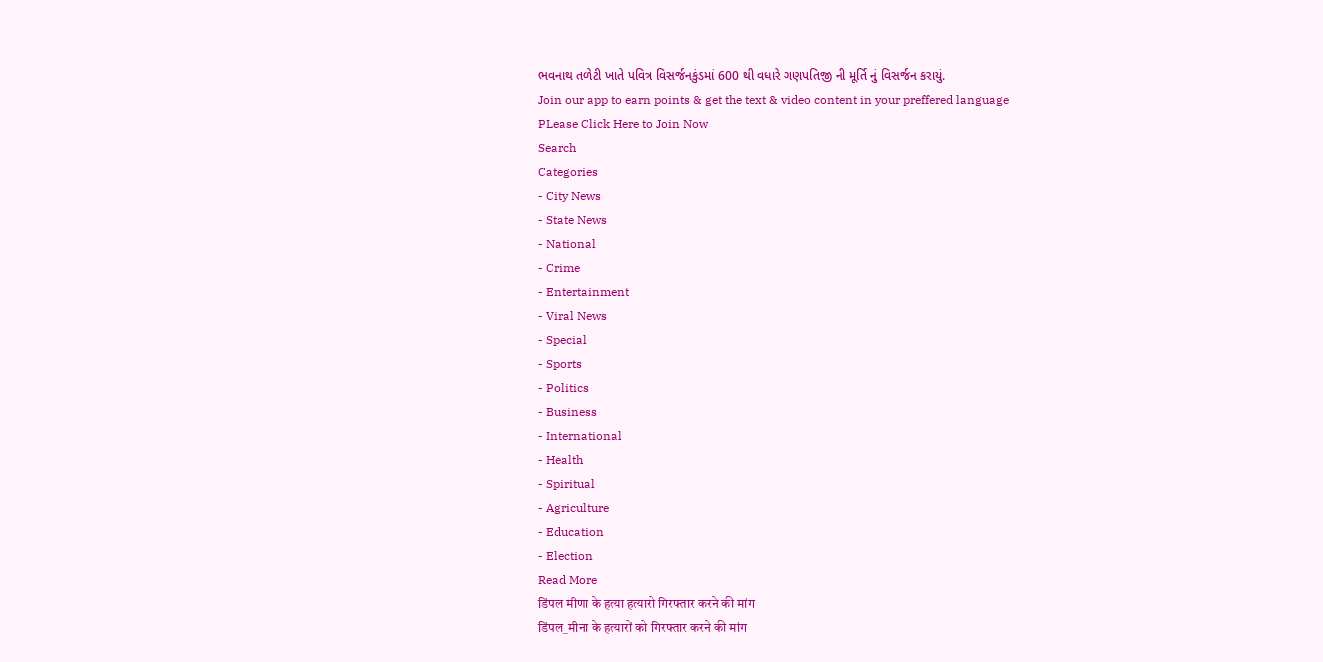ભવનાથ તળેટી ખાતે પવિત્ર વિસર્જનકુંડમાં 600 થી વધારે ગણપતિજી ની મૂર્તિ નું વિસર્જન કરાયું.
Join our app to earn points & get the text & video content in your preffered language
PLease Click Here to Join Now
Search
Categories
- City News
- State News
- National
- Crime
- Entertainment
- Viral News
- Special
- Sports
- Politics
- Business
- International
- Health
- Spiritual
- Agriculture
- Education
- Election
Read More
डिंपल मीणा के हत्या हत्यारो गिरफ्तार करने की मांग
डिंपल_मीना के हत्यारों को गिरफ्तार करने की मांग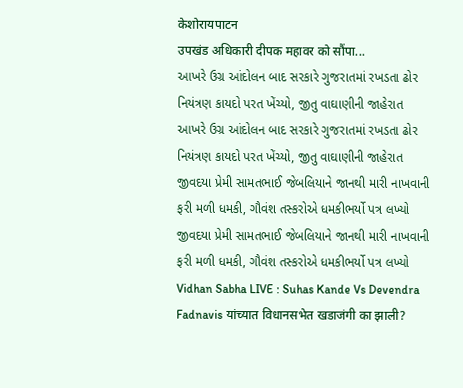केशोरायपाटन
उपखंड अधिकारी दीपक महावर को सौंपा...
આખરે ઉગ્ર આંદોલન બાદ સરકારે ગુજરાતમાં રખડતા ઢોર નિયંત્રણ કાયદો પરત ખેંચ્યો, જીતુ વાઘાણીની જાહેરાત
આખરે ઉગ્ર આંદોલન બાદ સરકારે ગુજરાતમાં રખડતા ઢોર નિયંત્રણ કાયદો પરત ખેંચ્યો, જીતુ વાઘાણીની જાહેરાત
જીવદયા પ્રેમી સામતભાઈ જેબલિયાને જાનથી મારી નાખવાની ફરી મળી ધમકી, ગૌવંશ તસ્કરોએ ધમકીભર્યો પત્ર લખ્યો
જીવદયા પ્રેમી સામતભાઈ જેબલિયાને જાનથી મારી નાખવાની ફરી મળી ધમકી, ગૌવંશ તસ્કરોએ ધમકીભર્યો પત્ર લખ્યો
Vidhan Sabha LIVE : Suhas Kande Vs Devendra Fadnavis यांच्यात विधानसभेत खडाजंगी का झाली?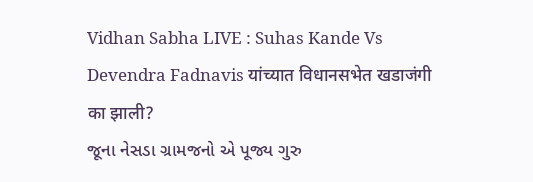Vidhan Sabha LIVE : Suhas Kande Vs Devendra Fadnavis यांच्यात विधानसभेत खडाजंगी का झाली?
જૂના નેસડા ગ્રામજનો એ પૂજ્ય ગુરુ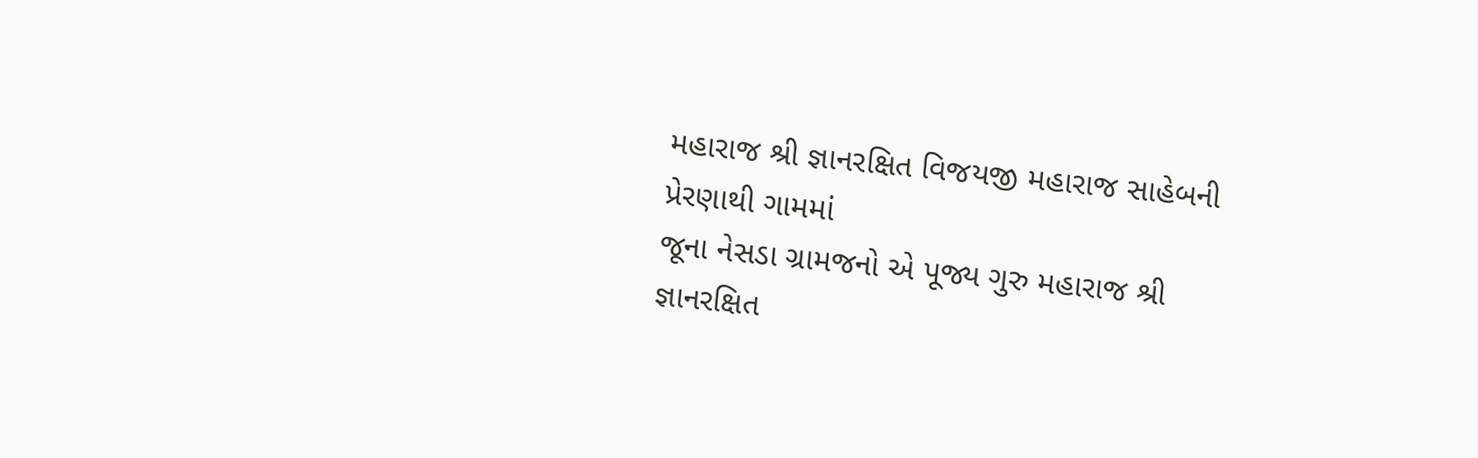મહારાજ શ્રી જ્ઞાનરક્ષિત વિજયજી મહારાજ સાહેબની પ્રેરણાથી ગામમાં
જૂના નેસડા ગ્રામજનો એ પૂજ્ય ગુરુ મહારાજ શ્રી જ્ઞાનરક્ષિત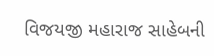વિજયજી મહારાજ સાહેબની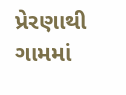પ્રેરણાથી ગામમાં